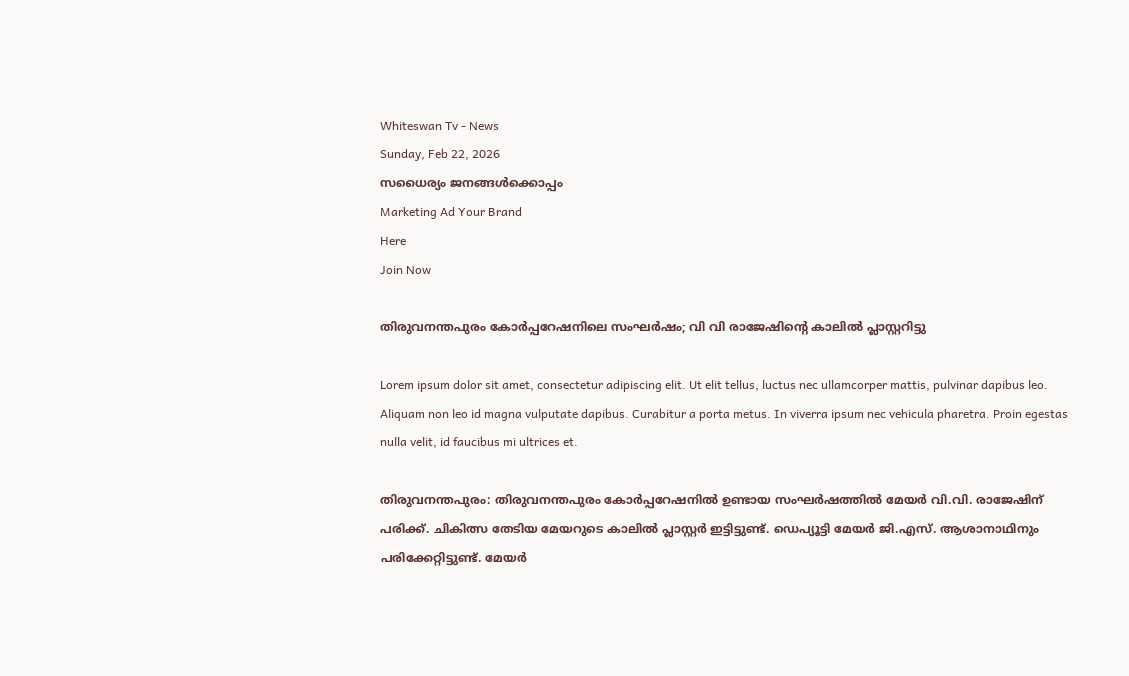Whiteswan Tv - News
Sunday, Feb 22, 2026
സധൈര്യം ജനങ്ങൾക്കൊപ്പം
Marketing Ad Your Brand
Here
Join Now

തിരുവനന്തപുരം കോര്‍പ്പറേഷനിലെ സംഘര്‍ഷം; വി വി രാജേഷിന്റെ കാലില്‍ പ്ലാസ്റ്ററിട്ടു

Lorem ipsum dolor sit amet, consectetur adipiscing elit. Ut elit tellus, luctus nec ullamcorper mattis, pulvinar dapibus leo. Aliquam non leo id magna vulputate dapibus. Curabitur a porta metus. In viverra ipsum nec vehicula pharetra. Proin egestas nulla velit, id faucibus mi ultrices et.

തിരുവനന്തപുരം: തിരുവനന്തപുരം കോർപ്പറേഷനിൽ ഉണ്ടായ സംഘർഷത്തിൽ മേയർ വി.വി. രാജേഷിന് പരിക്ക്. ചികിത്സ തേടിയ മേയറുടെ കാലിൽ പ്ലാസ്റ്റർ ഇട്ടിട്ടുണ്ട്. ഡെപ്യൂട്ടി മേയർ ജി.എസ്. ആശാനാഥിനും പരിക്കേറ്റിട്ടുണ്ട്. മേയർ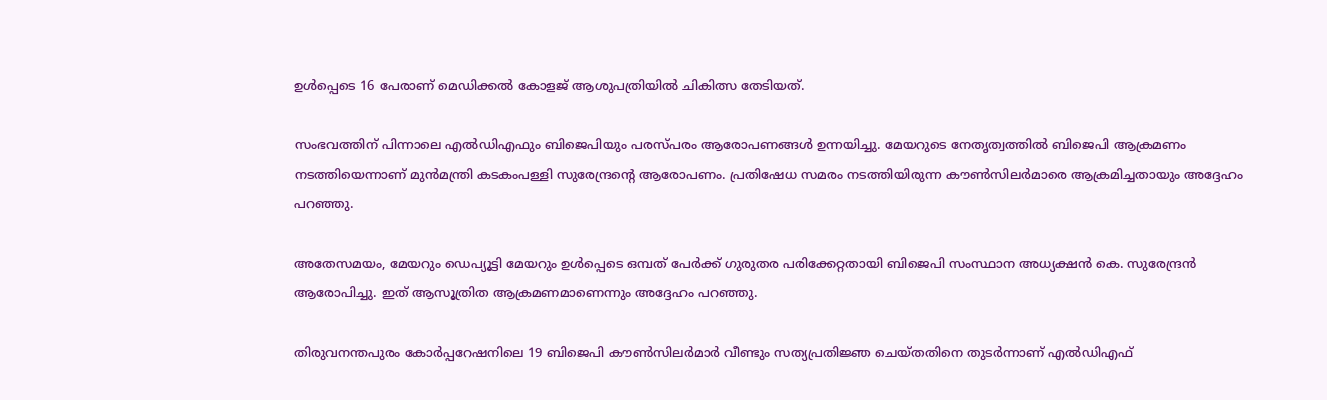ഉൾപ്പെടെ 16 പേരാണ് മെഡിക്കൽ കോളജ് ആശുപത്രിയിൽ ചികിത്സ തേടിയത്.

സംഭവത്തിന് പിന്നാലെ എൽഡിഎഫും ബിജെപിയും പരസ്പരം ആരോപണങ്ങൾ ഉന്നയിച്ചു. മേയറുടെ നേതൃത്വത്തിൽ ബിജെപി ആക്രമണം നടത്തിയെന്നാണ് മുൻമന്ത്രി കടകംപള്ളി സുരേന്ദ്രന്റെ ആരോപണം. പ്രതിഷേധ സമരം നടത്തിയിരുന്ന കൗൺസിലർമാരെ ആക്രമിച്ചതായും അദ്ദേഹം പറഞ്ഞു.

അതേസമയം, മേയറും ഡെപ്യൂട്ടി മേയറും ഉൾപ്പെടെ ഒമ്പത് പേർക്ക് ഗുരുതര പരിക്കേറ്റതായി ബിജെപി സംസ്ഥാന അധ്യക്ഷൻ കെ. സുരേന്ദ്രൻ ആരോപിച്ചു. ഇത് ആസൂത്രിത ആക്രമണമാണെന്നും അദ്ദേഹം പറഞ്ഞു.

തിരുവനന്തപുരം കോർപ്പറേഷനിലെ 19 ബിജെപി കൗൺസിലർമാർ വീണ്ടും സത്യപ്രതിജ്ഞ ചെയ്തതിനെ തുടർന്നാണ് എൽഡിഎഫ്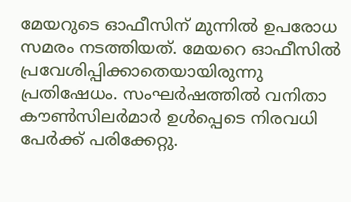മേയറുടെ ഓഫീസിന് മുന്നിൽ ഉപരോധ സമരം നടത്തിയത്. മേയറെ ഓഫീസിൽ പ്രവേശിപ്പിക്കാതെയായിരുന്നു പ്രതിഷേധം. സംഘർഷത്തിൽ വനിതാ കൗൺസിലർമാർ ഉൾപ്പെടെ നിരവധി പേർക്ക് പരിക്കേറ്റു.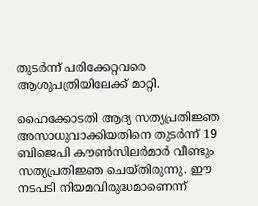തുടർന്ന് പരിക്കേറ്റവരെ ആശുപത്രിയിലേക്ക് മാറ്റി.

ഹൈക്കോടതി ആദ്യ സത്യപ്രതിജ്ഞ അസാധുവാക്കിയതിനെ തുടർന്ന് 19 ബിജെപി കൗൺസിലർമാർ വീണ്ടും സത്യപ്രതിജ്ഞ ചെയ്തിരുന്നു. ഈ നടപടി നിയമവിരുദ്ധമാണെന്ന്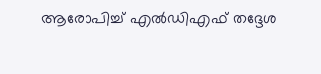ആരോപിച്ച് എൽഡിഎഫ് തദ്ദേശ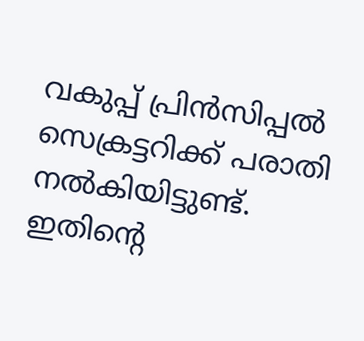വകുപ്പ് പ്രിൻസിപ്പൽ സെക്രട്ടറിക്ക് പരാതി നൽകിയിട്ടുണ്ട്. ഇതിന്റെ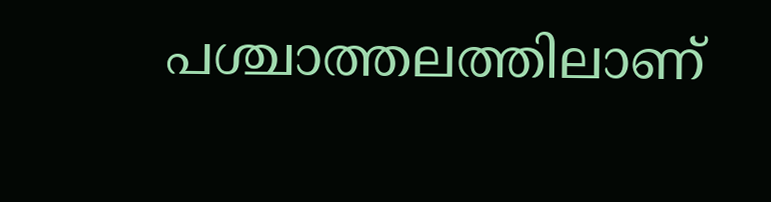പശ്ചാത്തലത്തിലാണ്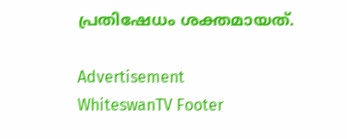പ്രതിഷേധം ശക്തമായത്.

Advertisement
WhiteswanTV Footer